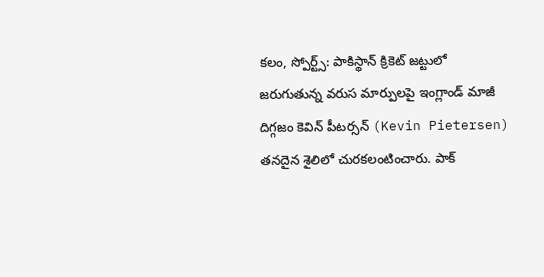కలం, స్పోర్ట్స్: పాకిస్థాన్ క్రికెట్ జట్టులో జరుగుతున్న వరుస మార్పులపై ఇంగ్లాండ్ మాజీ దిగ్గజం కెవిన్ పీటర్సన్ (Kevin Pietersen) తనదైన శైలిలో చురకలంటించారు. పాక్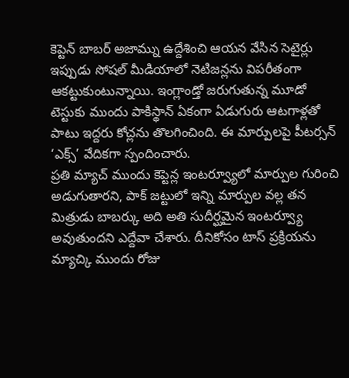కెప్టెన్ బాబర్ అజామ్ను ఉద్దేశించి ఆయన వేసిన సెటైర్లు ఇప్పుడు సోషల్ మీడియాలో నెటిజన్లను విపరీతంగా ఆకట్టుకుంటున్నాయి. ఇంగ్లాండ్తో జరుగుతున్న మూడో టెస్టుకు ముందు పాకిస్థాన్ ఏకంగా ఏడుగురు ఆటగాళ్లతో పాటు ఇద్దరు కోచ్లను తొలగించింది. ఈ మార్పులపై పీటర్సన్ ‘ఎక్స్’ వేదికగా స్పందించారు.
ప్రతి మ్యాచ్ ముందు కెప్టెన్ల ఇంటర్వ్యూలో మార్పుల గురించి అడుగుతారని, పాక్ జట్టులో ఇన్ని మార్పుల వల్ల తన మిత్రుడు బాబర్కు అది అతి సుదీర్ఘమైన ఇంటర్వ్యూ అవుతుందని ఎద్దేవా చేశారు. దీనికోసం టాస్ ప్రక్రియను మ్యాచ్కి ముందు రోజు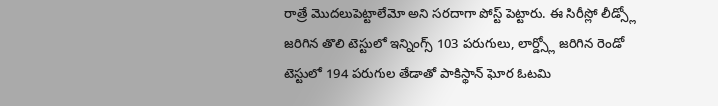రాత్రే మొదలుపెట్టాలేమో అని సరదాగా పోస్ట్ పెట్టారు. ఈ సిరీస్లో లీడ్స్లో జరిగిన తొలి టెస్టులో ఇన్నింగ్స్ 103 పరుగులు, లార్డ్స్లో జరిగిన రెండో టెస్టులో 194 పరుగుల తేడాతో పాకిస్థాన్ ఘోర ఓటమి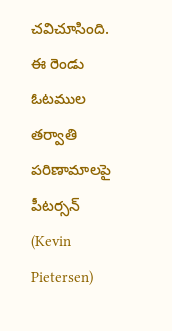చవిచూసింది.
ఈ రెండు ఓటముల తర్వాతి పరిణామాలపై పీటర్సన్ (Kevin Pietersen)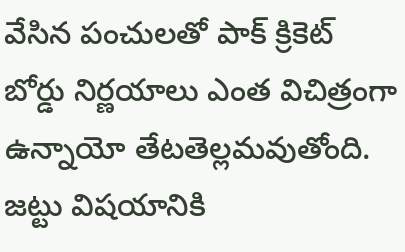వేసిన పంచులతో పాక్ క్రికెట్ బోర్డు నిర్ణయాలు ఎంత విచిత్రంగా ఉన్నాయో తేటతెల్లమవుతోంది. జట్టు విషయానికి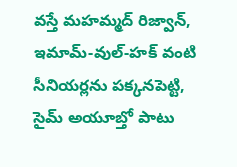వస్తే మహమ్మద్ రిజ్వాన్, ఇమామ్-వుల్-హక్ వంటి సీనియర్లను పక్కనపెట్టి, సైమ్ అయూబ్తో పాటు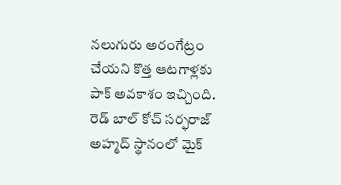నలుగురు అరంగేట్రం చేయని కొత్త ఆటగాళ్లకు పాక్ అవకాశం ఇచ్చింది. రెడ్ బాల్ కోచ్ సర్ఫరాజ్ అహ్మద్ స్థానంలో మైక్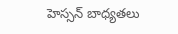హెస్సన్ బాధ్యతలు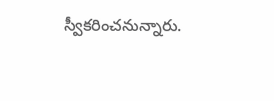స్వీకరించనున్నారు.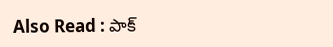Also Read : పాక్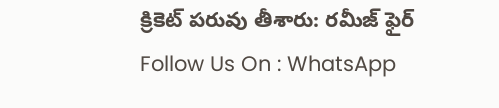క్రికెట్ పరువు తీశారు: రమీజ్ ఫైర్
Follow Us On : WhatsApp